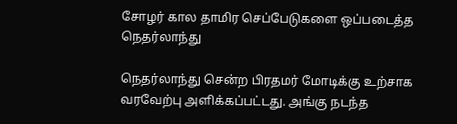சோழர் கால தாமிர செப்பேடுகளை ஒப்படைத்த நெதர்லாந்து

நெதர்லாந்து சென்ற பிரதமர் மோடிக்கு உற்சாக வரவேற்பு அளிக்கப்பட்டது. அங்கு நடந்த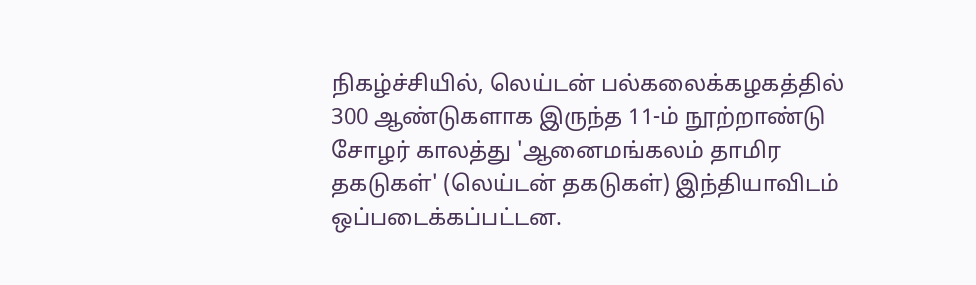நிகழ்ச்சியில், லெய்டன் பல்கலைக்கழகத்தில் 300 ஆண்டுகளாக இருந்த 11-ம் நூற்றாண்டு சோழர் காலத்து 'ஆனைமங்கலம் தாமிர தகடுகள்' (லெய்டன் தகடுகள்) இந்தியாவிடம் ஒப்படைக்கப்பட்டன.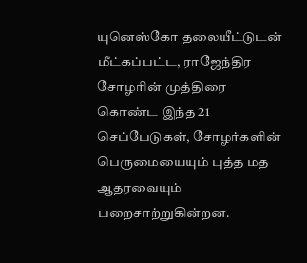யுனெஸ்கோ தலையீட்டுடன் மீட்கப்பட்ட, ராஜேந்திர சோழரின் முத்திரை கொண்ட இந்த 21 செப்பேடுகள், சோழர்களின் பெருமையையும் புத்த மத ஆதரவையும் பறைசாற்றுகின்றன.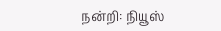நன்றி: நியூஸ்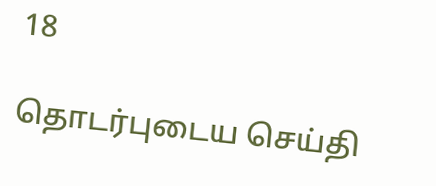18

தொடர்புடைய செய்தி